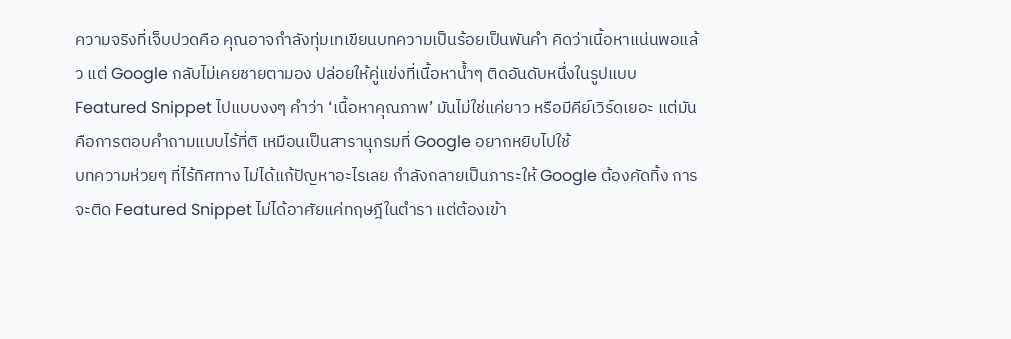ความจริงที่เจ็บปวดคือ คุณอาจกำลังทุ่มเทเขียนบทความเป็นร้อยเป็นพันคำ คิดว่าเนื้อหาแน่นพอแล้ว แต่ Google กลับไม่เคยชายตามอง ปล่อยให้คู่แข่งที่เนื้อหาน้ำๆ ติดอันดับหนึ่งในรูปแบบ Featured Snippet ไปแบบงงๆ คำว่า ‘เนื้อหาคุณภาพ’ มันไม่ใช่แค่ยาว หรือมีคีย์เวิร์ดเยอะ แต่มันคือการตอบคำถามแบบไร้ที่ติ เหมือนเป็นสารานุกรมที่ Google อยากหยิบไปใช้
บทความห่วยๆ ที่ไร้ทิศทาง ไม่ได้แก้ปัญหาอะไรเลย กำลังกลายเป็นภาระให้ Google ต้องคัดทิ้ง การจะติด Featured Snippet ไม่ได้อาศัยแค่ทฤษฎีในตำรา แต่ต้องเข้า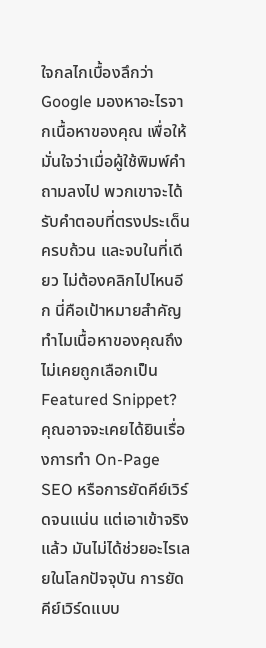ใจกลไกเบื้องลึกว่า Google มองหาอะไรจากเนื้อหาของคุณ เพื่อให้มั่นใจว่าเมื่อผู้ใช้พิมพ์คำถามลงไป พวกเขาจะได้รับคำตอบที่ตรงประเด็น ครบถ้วน และจบในที่เดียว ไม่ต้องคลิกไปไหนอีก นี่คือเป้าหมายสำคัญ
ทำไมเนื้อหาของคุณถึงไม่เคยถูกเลือกเป็น Featured Snippet?
คุณอาจจะเคยได้ยินเรื่องการทำ On-Page SEO หรือการยัดคีย์เวิร์ดจนแน่น แต่เอาเข้าจริงแล้ว มันไม่ได้ช่วยอะไรเลยในโลกปัจจุบัน การยัดคีย์เวิร์ดแบบ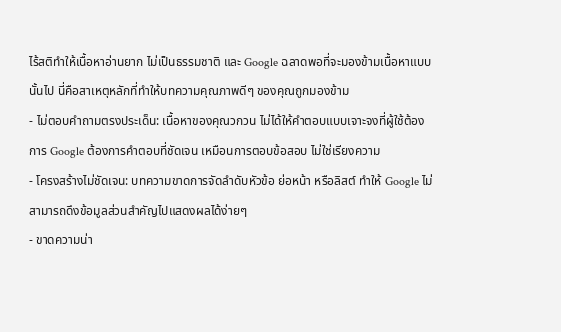ไร้สติทำให้เนื้อหาอ่านยาก ไม่เป็นธรรมชาติ และ Google ฉลาดพอที่จะมองข้ามเนื้อหาแบบนั้นไป นี่คือสาเหตุหลักที่ทำให้บทความคุณภาพดีๆ ของคุณถูกมองข้าม
- ไม่ตอบคำถามตรงประเด็น: เนื้อหาของคุณวกวน ไม่ได้ให้คำตอบแบบเจาะจงที่ผู้ใช้ต้องการ Google ต้องการคำตอบที่ชัดเจน เหมือนการตอบข้อสอบ ไม่ใช่เรียงความ
- โครงสร้างไม่ชัดเจน: บทความขาดการจัดลำดับหัวข้อ ย่อหน้า หรือลิสต์ ทำให้ Google ไม่สามารถดึงข้อมูลส่วนสำคัญไปแสดงผลได้ง่ายๆ
- ขาดความน่า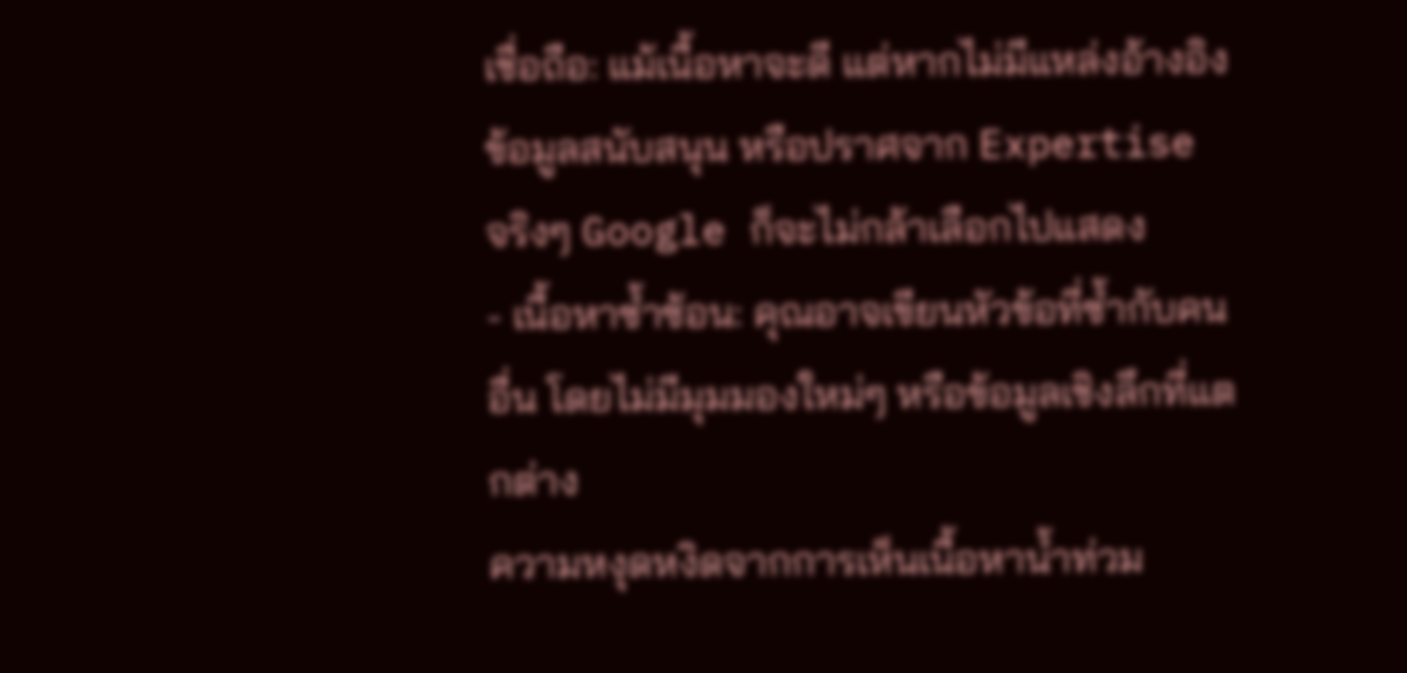เชื่อถือ: แม้เนื้อหาจะดี แต่หากไม่มีแหล่งอ้างอิง ข้อมูลสนับสนุน หรือปราศจาก Expertise จริงๆ Google ก็จะไม่กล้าเลือกไปแสดง
- เนื้อหาซ้ำซ้อน: คุณอาจเขียนหัวข้อที่ซ้ำกับคนอื่น โดยไม่มีมุมมองใหม่ๆ หรือข้อมูลเชิงลึกที่แตกต่าง
ความหงุดหงิดจากการเห็นเนื้อหาน้ำท่วม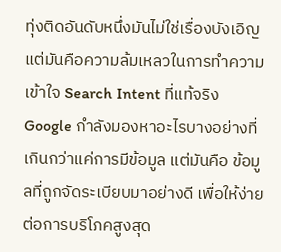ทุ่งติดอันดับหนึ่งมันไม่ใช่เรื่องบังเอิญ แต่มันคือความล้มเหลวในการทำความเข้าใจ Search Intent ที่แท้จริง Google กำลังมองหาอะไรบางอย่างที่ เกินกว่าแค่การมีข้อมูล แต่มันคือ ข้อมูลที่ถูกจัดระเบียบมาอย่างดี เพื่อให้ง่ายต่อการบริโภคสูงสุด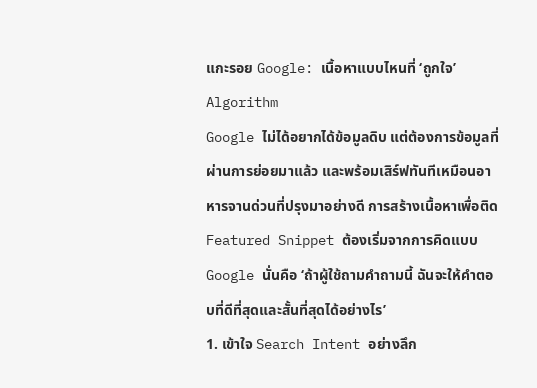แกะรอย Google: เนื้อหาแบบไหนที่ ‘ถูกใจ’ Algorithm
Google ไม่ได้อยากได้ข้อมูลดิบ แต่ต้องการข้อมูลที่ผ่านการย่อยมาแล้ว และพร้อมเสิร์ฟทันทีเหมือนอาหารจานด่วนที่ปรุงมาอย่างดี การสร้างเนื้อหาเพื่อติด Featured Snippet ต้องเริ่มจากการคิดแบบ Google นั่นคือ ‘ถ้าผู้ใช้ถามคำถามนี้ ฉันจะให้คำตอบที่ดีที่สุดและสั้นที่สุดได้อย่างไร’
1. เข้าใจ Search Intent อย่างลึก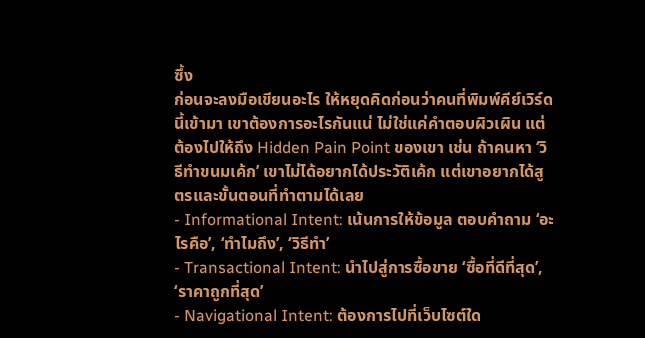ซึ้ง
ก่อนจะลงมือเขียนอะไร ให้หยุดคิดก่อนว่าคนที่พิมพ์คีย์เวิร์ดนี้เข้ามา เขาต้องการอะไรกันแน่ ไม่ใช่แค่คำตอบผิวเผิน แต่ต้องไปให้ถึง Hidden Pain Point ของเขา เช่น ถ้าคนหา ‘วิธีทำขนมเค้ก’ เขาไม่ได้อยากได้ประวัติเค้ก แต่เขาอยากได้สูตรและขั้นตอนที่ทำตามได้เลย
- Informational Intent: เน้นการให้ข้อมูล ตอบคำถาม ‘อะไรคือ’, ‘ทำไมถึง’, ‘วิธีทำ’
- Transactional Intent: นำไปสู่การซื้อขาย ‘ซื้อที่ดีที่สุด’, ‘ราคาถูกที่สุด’
- Navigational Intent: ต้องการไปที่เว็บไซต์ใด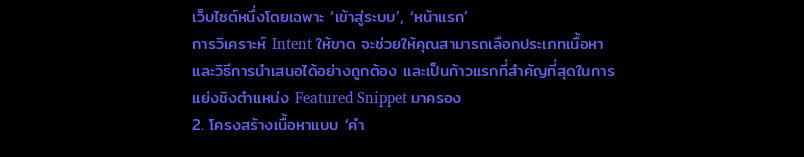เว็บไซต์หนึ่งโดยเฉพาะ ‘เข้าสู่ระบบ’, ‘หน้าแรก’
การวิเคราะห์ Intent ให้ขาด จะช่วยให้คุณสามารถเลือกประเภทเนื้อหาและวิธีการนำเสนอได้อย่างถูกต้อง และเป็นก้าวแรกที่สำคัญที่สุดในการแย่งชิงตำแหน่ง Featured Snippet มาครอง
2. โครงสร้างเนื้อหาแบบ ‘คำ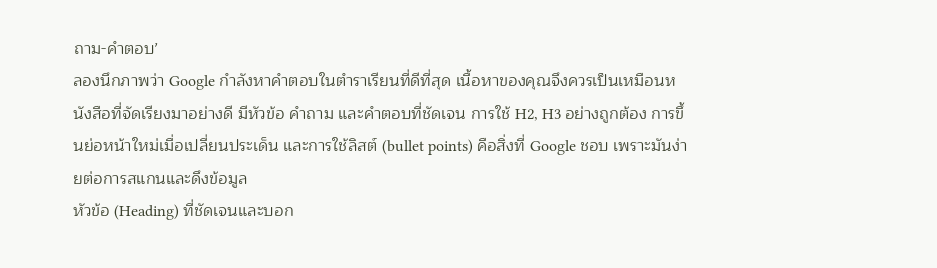ถาม-คำตอบ’
ลองนึกภาพว่า Google กำลังหาคำตอบในตำราเรียนที่ดีที่สุด เนื้อหาของคุณจึงควรเป็นเหมือนหนังสือที่จัดเรียงมาอย่างดี มีหัวข้อ คำถาม และคำตอบที่ชัดเจน การใช้ H2, H3 อย่างถูกต้อง การขึ้นย่อหน้าใหม่เมื่อเปลี่ยนประเด็น และการใช้ลิสต์ (bullet points) คือสิ่งที่ Google ชอบ เพราะมันง่ายต่อการสแกนและดึงข้อมูล
หัวข้อ (Heading) ที่ชัดเจนและบอก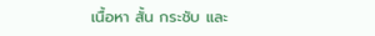เนื้อหา สั้น กระชับ และ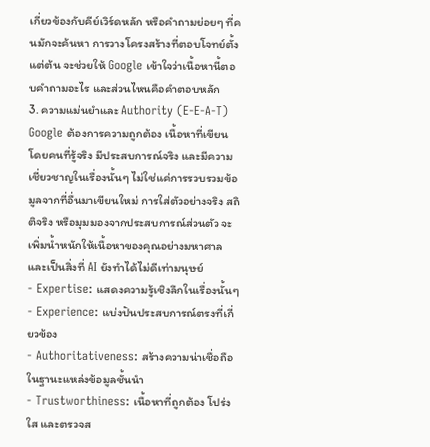เกี่ยวข้องกับคีย์เวิร์ดหลัก หรือคำถามย่อยๆ ที่คนมักจะค้นหา การวางโครงสร้างที่ตอบโจทย์ตั้งแต่ต้น จะช่วยให้ Google เข้าใจว่าเนื้อหานี้ตอบคำถามอะไร และส่วนไหนคือคำตอบหลัก
3. ความแม่นยำและ Authority (E-E-A-T)
Google ต้องการความถูกต้อง เนื้อหาที่เขียนโดยคนที่รู้จริง มีประสบการณ์จริง และมีความเชี่ยวชาญในเรื่องนั้นๆ ไม่ใช่แค่การรวบรวมข้อมูลจากที่อื่นมาเขียนใหม่ การใส่ตัวอย่างจริง สถิติจริง หรือมุมมองจากประสบการณ์ส่วนตัว จะเพิ่มน้ำหนักให้เนื้อหาของคุณอย่างมหาศาล และเป็นสิ่งที่ AI ยังทำได้ไม่ดีเท่ามนุษย์
- Expertise: แสดงความรู้เชิงลึกในเรื่องนั้นๆ
- Experience: แบ่งปันประสบการณ์ตรงที่เกี่ยวข้อง
- Authoritativeness: สร้างความน่าเชื่อถือในฐานะแหล่งข้อมูลชั้นนำ
- Trustworthiness: เนื้อหาที่ถูกต้อง โปร่งใส และตรวจส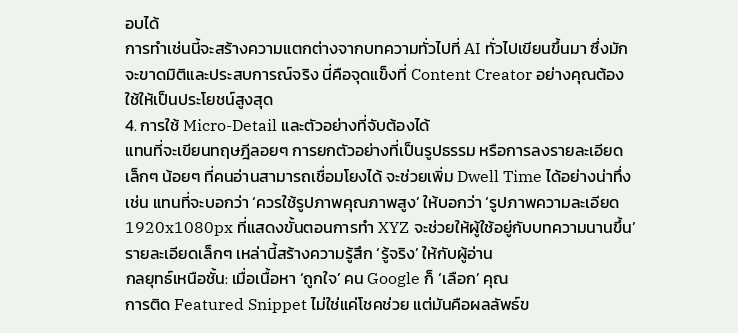อบได้
การทำเช่นนี้จะสร้างความแตกต่างจากบทความทั่วไปที่ AI ทั่วไปเขียนขึ้นมา ซึ่งมักจะขาดมิติและประสบการณ์จริง นี่คือจุดแข็งที่ Content Creator อย่างคุณต้องใช้ให้เป็นประโยชน์สูงสุด
4. การใช้ Micro-Detail และตัวอย่างที่จับต้องได้
แทนที่จะเขียนทฤษฎีลอยๆ การยกตัวอย่างที่เป็นรูปธรรม หรือการลงรายละเอียดเล็กๆ น้อยๆ ที่คนอ่านสามารถเชื่อมโยงได้ จะช่วยเพิ่ม Dwell Time ได้อย่างน่าทึ่ง เช่น แทนที่จะบอกว่า ‘ควรใช้รูปภาพคุณภาพสูง’ ให้บอกว่า ‘รูปภาพความละเอียด 1920x1080px ที่แสดงขั้นตอนการทำ XYZ จะช่วยให้ผู้ใช้อยู่กับบทความนานขึ้น’ รายละเอียดเล็กๆ เหล่านี้สร้างความรู้สึก ‘รู้จริง’ ให้กับผู้อ่าน
กลยุทธ์เหนือชั้น: เมื่อเนื้อหา ‘ถูกใจ’ คน Google ก็ ‘เลือก’ คุณ
การติด Featured Snippet ไม่ใช่แค่โชคช่วย แต่มันคือผลลัพธ์ข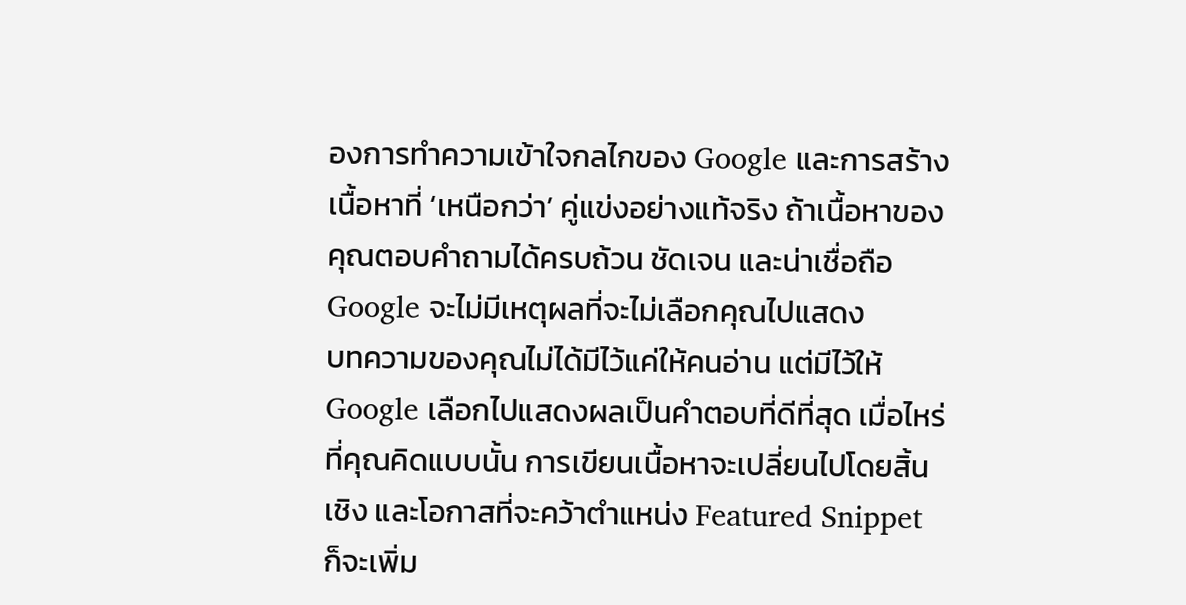องการทำความเข้าใจกลไกของ Google และการสร้างเนื้อหาที่ ‘เหนือกว่า’ คู่แข่งอย่างแท้จริง ถ้าเนื้อหาของคุณตอบคำถามได้ครบถ้วน ชัดเจน และน่าเชื่อถือ Google จะไม่มีเหตุผลที่จะไม่เลือกคุณไปแสดง
บทความของคุณไม่ได้มีไว้แค่ให้คนอ่าน แต่มีไว้ให้ Google เลือกไปแสดงผลเป็นคำตอบที่ดีที่สุด เมื่อไหร่ที่คุณคิดแบบนั้น การเขียนเนื้อหาจะเปลี่ยนไปโดยสิ้นเชิง และโอกาสที่จะคว้าตำแหน่ง Featured Snippet ก็จะเพิ่ม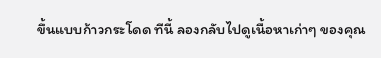ขึ้นแบบก้าวกระโดด ทีนี้ ลองกลับไปดูเนื้อหาเก่าๆ ของคุณ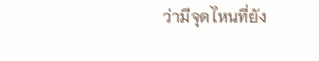ว่ามีจุดไหนที่ยัง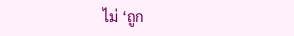ไม่ ‘ถูก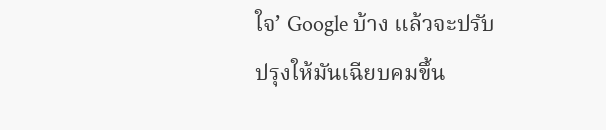ใจ’ Google บ้าง แล้วจะปรับปรุงให้มันเฉียบคมขึ้น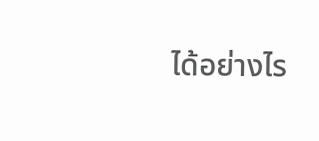ได้อย่างไร